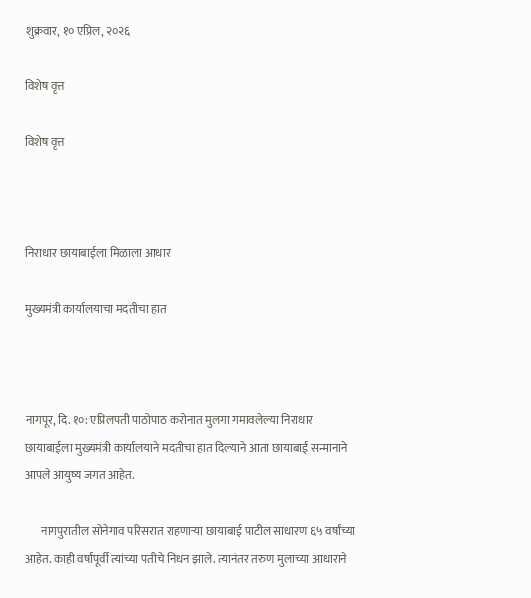शुक्रवार, १० एप्रिल, २०२६

विशेष वृत्त

विशेष वृत्त



निराधार छायाबाईला मिळाला आधार

मुख्यमंत्री कार्यालयाचा मदतीचा हात



नागपूर, दि. १०: एप्रिलपती पाठोपाठ करोनात मुलगा गमावलेल्या निराधार छायाबाईला मुख्यमंत्री कार्यालयाने मदतीचा हात दिल्याने आता छायाबाई सन्मानाने आपले आयुष्य जगत आहेत.

       नागपुरातील सोनेगाव परिसरात राहणाऱ्या छायाबाई पाटील साधारण ६५ वर्षांच्या आहेत. काही वर्षांपूर्वी त्यांच्या पतीचे निधन झाले. त्यानंतर तरुण मुलाच्या आधाराने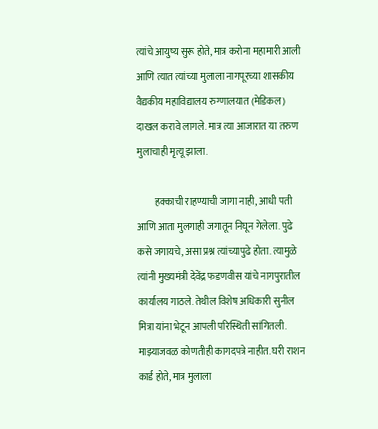त्यांचे आयुष्य सुरू होते, मात्र करोना महामारी आली आणि त्यात त्यांच्या मुलाला नागपूरच्या शासकीय वैद्यकीय महाविद्यालय रुग्णालयात (मेडिकल) दाखल करावे लागले. मात्र त्या आजारात या तरुण मुलाचाही मृत्यू झाला.

         हक्काची राहण्याची जागा नाही, आधी पती आणि आता मुलगाही जगातून निघून गेलेला. पुढे कसे जगायचे, असा प्रश्न त्यांच्यापुढे होता. त्यामुळे त्यांनी मुख्यमंत्री देवेंद्र फडणवीस यांचे नागपुरातील कार्यालय गाठले. तेथील विशेष अधिकारी सुनील मित्रा यांना भेटून आपली परिस्थिती सांगितली.  माझ्याजवळ कोणतीही कागदपत्रे नाहीत. घरी राशन कार्ड होते, मात्र मुलाला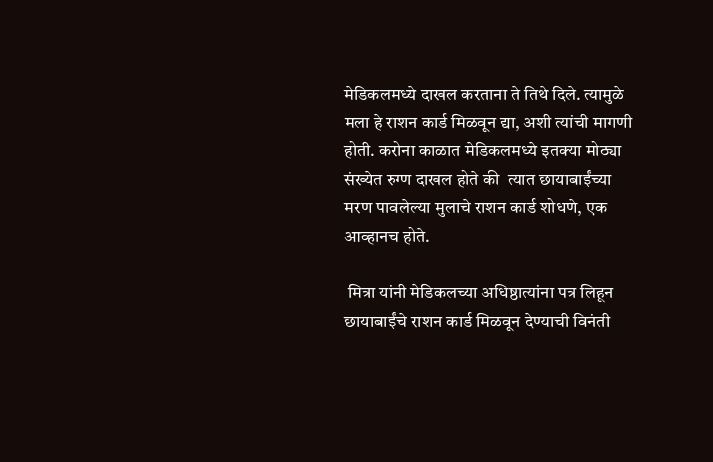मेडिकलमध्ये दाखल करताना ते तिथे दिले. त्यामुळे मला हे राशन कार्ड मिळवून द्या, अशी त्यांची मागणी होती. करोना काळात मेडिकलमध्ये इतक्या मोठ्या संख्येत रुग्ण दाखल होते की  त्यात छायाबाईंच्या मरण पावलेल्या मुलाचे राशन कार्ड शोधणे, एक आव्हानच होते.

 मित्रा यांनी मेडिकलच्या अधिष्ठात्यांना पत्र लिहून छायाबाईंचे राशन कार्ड मिळवून देण्याची विनंती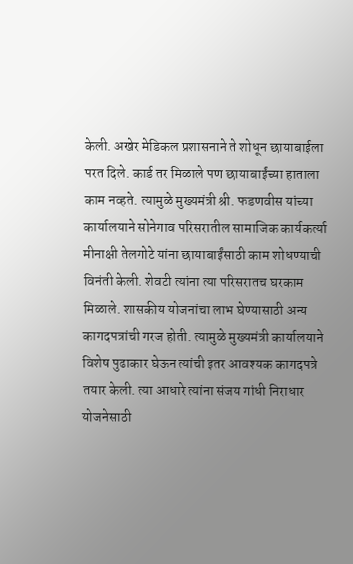केली. अखेर मेडिकल प्रशासनाने ते शोधून छायाबाईला परत दिले. कार्ड तर मिळाले पण छायाबाईंच्या हाताला काम नव्हते. त्यामुळे मुख्यमंत्री श्री. फडणवीस यांच्या कार्यालयाने सोनेगाव परिसरातील सामाजिक कार्यकर्त्या मीनाक्षी तेलगोटे यांना छायाबाईंसाठी काम शोधण्याची विनंती केली. शेवटी त्यांना त्या परिसरातच घरकाम मिळाले. शासकीय योजनांचा लाभ घेण्यासाठी अन्य कागदपत्रांची गरज होती. त्यामुळे मुख्यमंत्री कार्यालयाने विशेष पुढाकार घेऊन त्यांची इतर आवश्यक कागदपत्रे तयार केली. त्या आधारे त्यांना संजय गांधी निराधार योजनेसाठी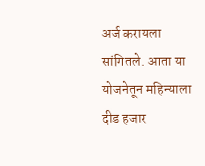अर्ज करायला सांगितले. आता या योजनेतून महिन्याला दीड हजार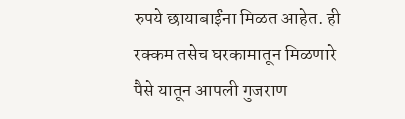रुपये छायाबाईंना मिळत आहेत. ही रक्कम तसेच घरकामातून मिळणारे पैसे यातून आपली गुजराण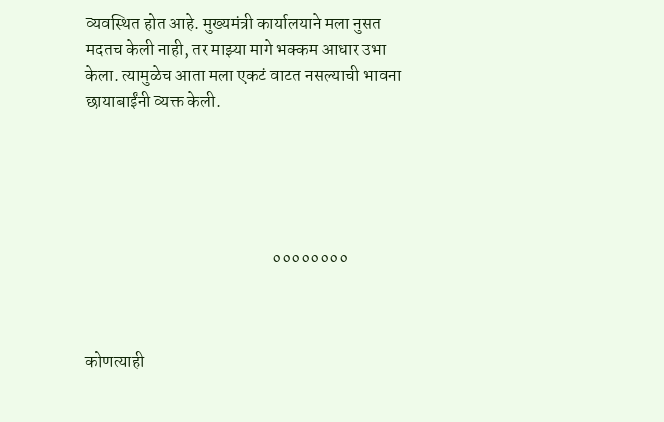व्यवस्थित होत आहे. मुख्यमंत्री कार्यालयाने मला नुसत मदतच केली नाही, तर माझ्या मागे भक्कम आधार उभा केला. त्यामुळेच आता मला एकटं वाटत नसल्याची भावना छायाबाईंनी व्यक्त केली.





                                                      ००००००००



कोणत्याही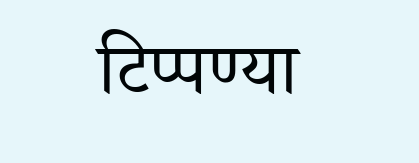टिप्पण्‍या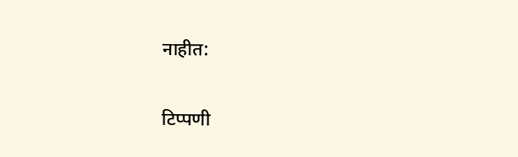नाहीत:

टिप्पणी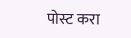पोस्ट करा